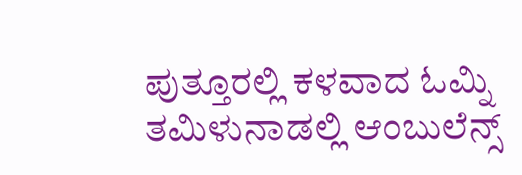ಪುತ್ತೂರಲ್ಲಿ ಕಳವಾದ ಓಮ್ನಿ ತಮಿಳುನಾಡಲ್ಲಿ ಆಂಬುಲೆನ್ಸ್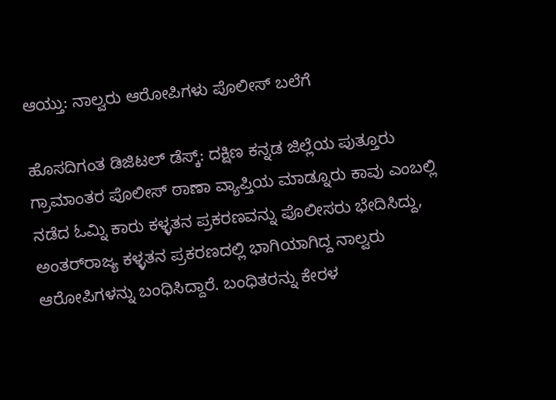ಆಯ್ತು: ನಾಲ್ವರು ಆರೋಪಿಗಳು ಪೊಲೀಸ್ ಬಲೆಗೆ

ಹೊಸದಿಗಂತ ಡಿಜಿಟಲ್ ಡೆಸ್ಕ್: ದಕ್ಷಿಣ ಕನ್ನಡ ಜಿಲ್ಲೆಯ ಪುತ್ತೂರು ಗ್ರಾಮಾಂತರ ಪೊಲೀಸ್ ಠಾಣಾ ವ್ಯಾಪ್ತಿಯ ಮಾಡ್ನೂರು ಕಾವು ಎಂಬಲ್ಲಿ ನಡೆದ ಓಮ್ನಿ ಕಾರು ಕಳ್ಳತನ ಪ್ರಕರಣವನ್ನು ಪೊಲೀಸರು ಭೇದಿಸಿದ್ದು, ಅಂತರ್‌ರಾಜ್ಯ ಕಳ್ಳತನ ಪ್ರಕರಣದಲ್ಲಿ ಭಾಗಿಯಾಗಿದ್ದ ನಾಲ್ವರು ಆರೋಪಿಗಳನ್ನು ಬಂಧಿಸಿದ್ದಾರೆ. ಬಂಧಿತರನ್ನು ಕೇರಳ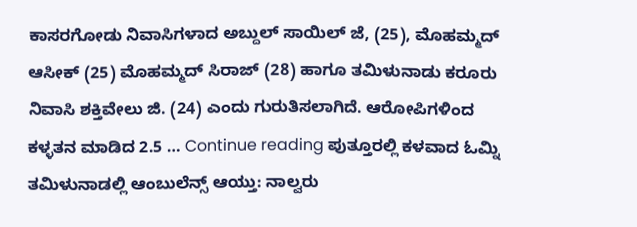ಕಾಸರಗೋಡು ನಿವಾಸಿಗಳಾದ ಅಬ್ದುಲ್ ಸಾಯಿಲ್ ಜೆ, (25), ಮೊಹಮ್ಮದ್ ಆಸೀಕ್ (25) ಮೊಹಮ್ಮದ್ ಸಿರಾಜ್ (28) ಹಾಗೂ ತಮಿಳುನಾಡು ಕರೂರು ನಿವಾಸಿ ಶಕ್ತಿವೇಲು ಜಿ. (24) ಎಂದು ಗುರುತಿಸಲಾಗಿದೆ. ಆರೋಪಿಗಳಿಂದ ಕಳ್ಳತನ ಮಾಡಿದ 2.5 … Continue reading ಪುತ್ತೂರಲ್ಲಿ ಕಳವಾದ ಓಮ್ನಿ ತಮಿಳುನಾಡಲ್ಲಿ ಆಂಬುಲೆನ್ಸ್ ಆಯ್ತು: ನಾಲ್ವರು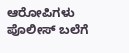ಆರೋಪಿಗಳು ಪೊಲೀಸ್ ಬಲೆಗೆ